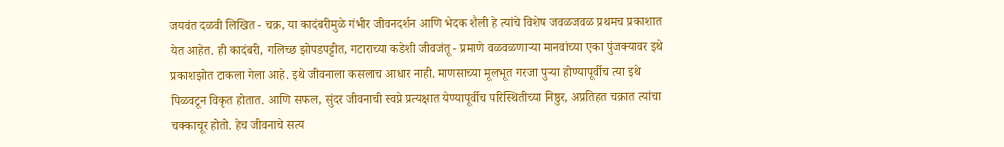जयवंत दळवी लिखित - चक्र, या कादंबरीमुळे गंभीर जीवनदर्शन आणि भेदक शैली हे त्यांचे विशेष जवळजवळ प्रथमच प्रकाशात येत आहेत. ही कादंबरी, गलिच्छ झोपडपट्टीत, गटाराच्या कडेशी जीवजंतू - प्रमाणे वळवळणाऱ्या मानवांच्या एका पुंजक्यावर इथे प्रकाशझोत टाकला गेला आहे. इथे जीवनाला कसलाच आधार नाही. माणसाच्या मूलभूत गरजा पुऱ्या होण्यापूर्वीच त्या इथे पिळवटून विकृत होतात. आणि सफल, सुंदर जीवनाची स्वप्ने प्रत्यक्षात येण्यापूर्वीच परिस्थितीच्या निष्ठुर, अप्रतिहत चक्रात त्यांचा चक्काचूर होतो. हेच जीवनाचे सत्य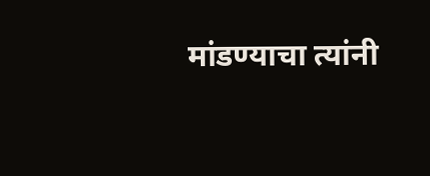मांडण्याचा त्यांनी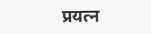प्रयत्न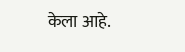केला आहे.